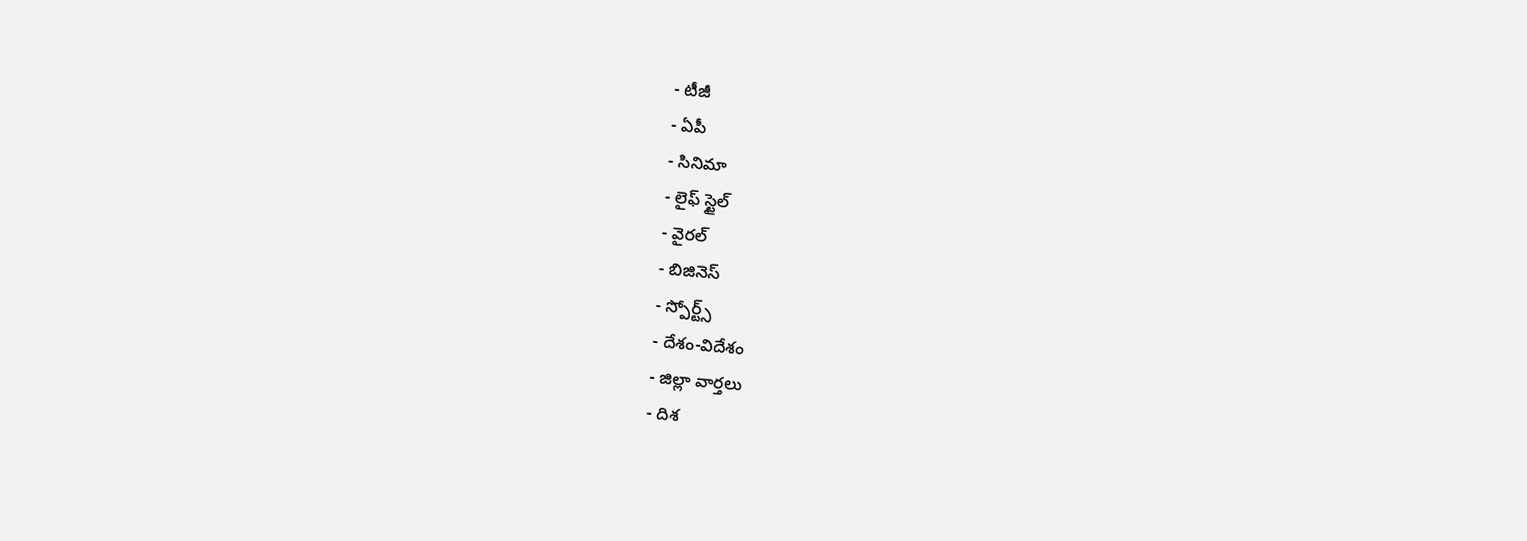- టీజీ
- ఏపీ
- సినిమా
- లైఫ్ స్టైల్
- వైరల్
- బిజినెస్
- స్పోర్ట్స్
- దేశం-విదేశం
- జిల్లా వార్తలు
- దిశ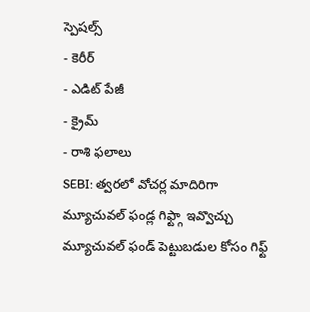స్పెషల్స్
- కెరీర్
- ఎడిట్ పేజీ
- క్రైమ్
- రాశి ఫలాలు
SEBI: త్వరలో వోచర్ల మాదిరిగా మ్యూచువల్ ఫండ్ల గిఫ్ట్గా ఇవ్వొచ్చు
మ్యూచువల్ ఫండ్ పెట్టుబడుల కోసం గిఫ్ట్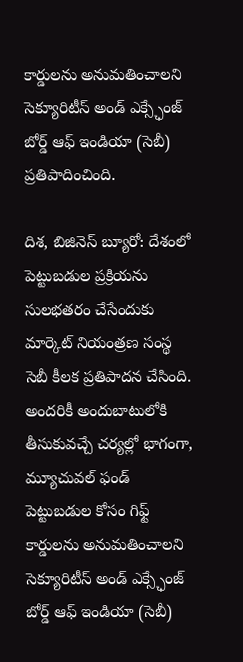కార్డులను అనుమతించాలని సెక్యూరిటీస్ అండ్ ఎక్స్ఛేంజ్ బోర్డ్ ఆఫ్ ఇండియా (సెబీ) ప్రతిపాదించింది.

దిశ, బిజినెస్ బ్యూరో: దేశంలో పెట్టుబడుల ప్రక్రియను సులభతరం చేసేందుకు మార్కెట్ నియంత్రణ సంస్థ సెబీ కీలక ప్రతిపాదన చేసింది. అందరికీ అందుబాటులోకి తీసుకువచ్చే చర్యల్లో భాగంగా, మ్యూచువల్ ఫండ్ పెట్టుబడుల కోసం గిఫ్ట్ కార్డులను అనుమతించాలని సెక్యూరిటీస్ అండ్ ఎక్స్ఛేంజ్ బోర్డ్ ఆఫ్ ఇండియా (సెబీ)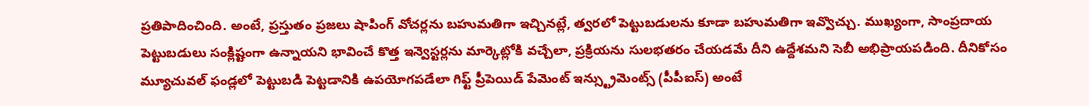ప్రతిపాదించింది. అంటే, ప్రస్తుతం ప్రజలు షాపింగ్ వోచర్లను బహుమతిగా ఇచ్చినట్లే, త్వరలో పెట్టుబడులను కూడా బహుమతిగా ఇవ్వొచ్చు. ముఖ్యంగా, సాంప్రదాయ పెట్టుబడులు సంక్లిష్టంగా ఉన్నాయని భావించే కొత్త ఇన్వెస్టర్లను మార్కెట్లోకి వచ్చేలా, ప్రక్రియను సులభతరం చేయడమే దీని ఉద్దేశమని సెబీ అభిప్రాయపడింది. దీనికోసం మ్యూచువల్ ఫండ్లలో పెట్టుబడి పెట్టడానికి ఉపయోగపడేలా గిఫ్ట్ ప్రీపెయిడ్ పేమెంట్ ఇన్స్ట్రుమెంట్స్ (పీపీఐస్) అంటే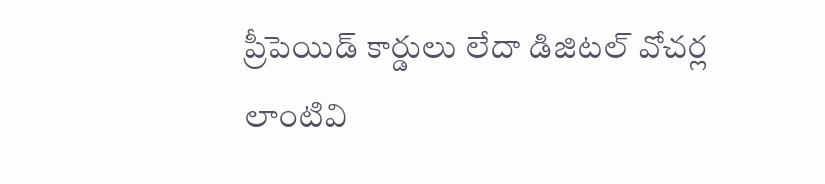ప్రీపెయిడ్ కార్డులు లేదా డిజిటల్ వోచర్ల లాంటివి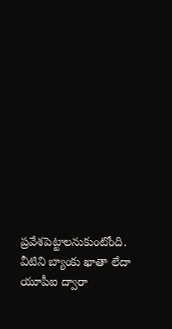ప్రవేశపెట్టాలనుకుంటోంది. వీటిని బ్యాంకు ఖాతా లేదా యూపీఐ ద్వారా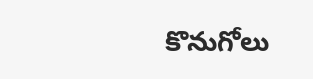కొనుగోలు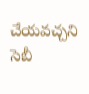చేయవచ్చని సెబీ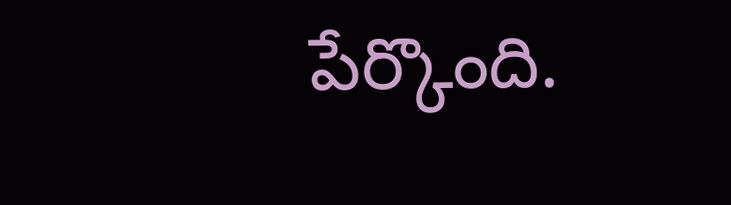పేర్కొంది.